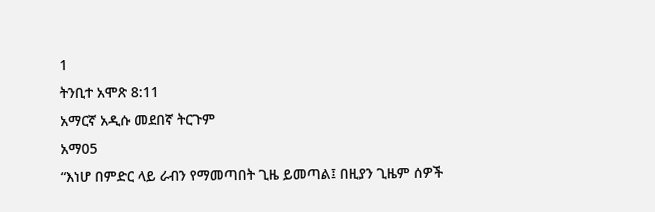1
ትንቢተ አሞጽ 8:11
አማርኛ አዲሱ መደበኛ ትርጉም
አማ05
“እነሆ በምድር ላይ ራብን የማመጣበት ጊዜ ይመጣል፤ በዚያን ጊዜም ሰዎች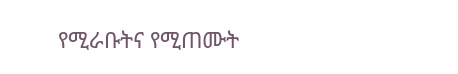የሚራቡትና የሚጠሙት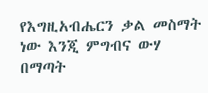የእግዚአብሔርን ቃል መስማት ነው እንጂ ምግብና ውሃ በማጣት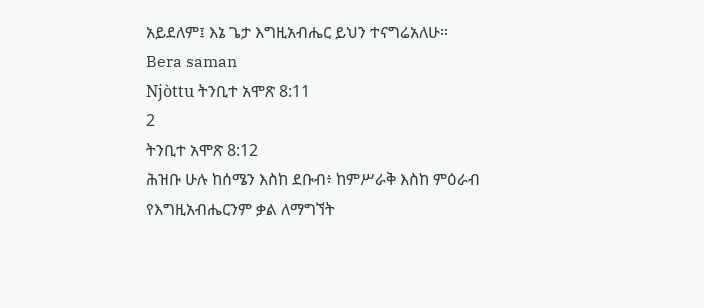አይደለም፤ እኔ ጌታ እግዚአብሔር ይህን ተናግሬአለሁ።
Bera saman
Njòttu ትንቢተ አሞጽ 8:11
2
ትንቢተ አሞጽ 8:12
ሕዝቡ ሁሉ ከሰሜን እስከ ደቡብ፥ ከምሥራቅ እስከ ምዕራብ የእግዚአብሔርንም ቃል ለማግኘት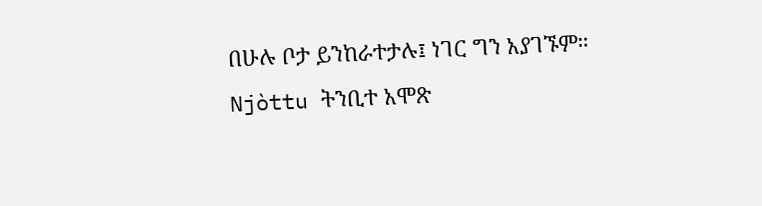በሁሉ ቦታ ይንከራተታሉ፤ ነገር ግን አያገኙም።
Njòttu ትንቢተ አሞጽ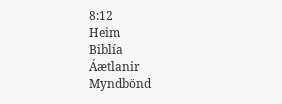8:12
Heim
Biblía
Áætlanir
Myndbönd